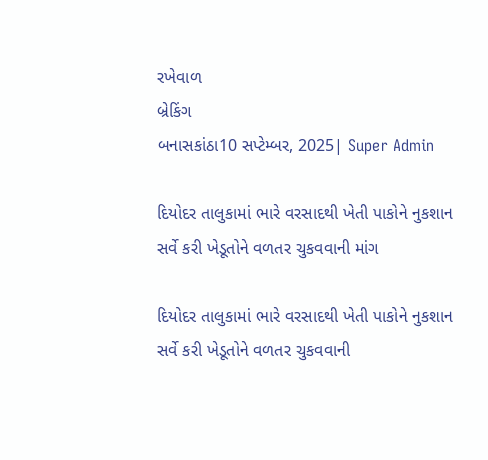રખેવાળ
બ્રેકિંગ
બનાસકાંઠા10 સપ્ટેમ્બર, 2025| Super Admin

દિયોદર તાલુકામાં ભારે વરસાદથી ખેતી પાકોને નુકશાન સર્વે કરી ખેડૂતોને વળતર ચુકવવાની માંગ

દિયોદર તાલુકામાં ભારે વરસાદથી ખેતી પાકોને નુકશાન સર્વે કરી ખેડૂતોને વળતર ચુકવવાની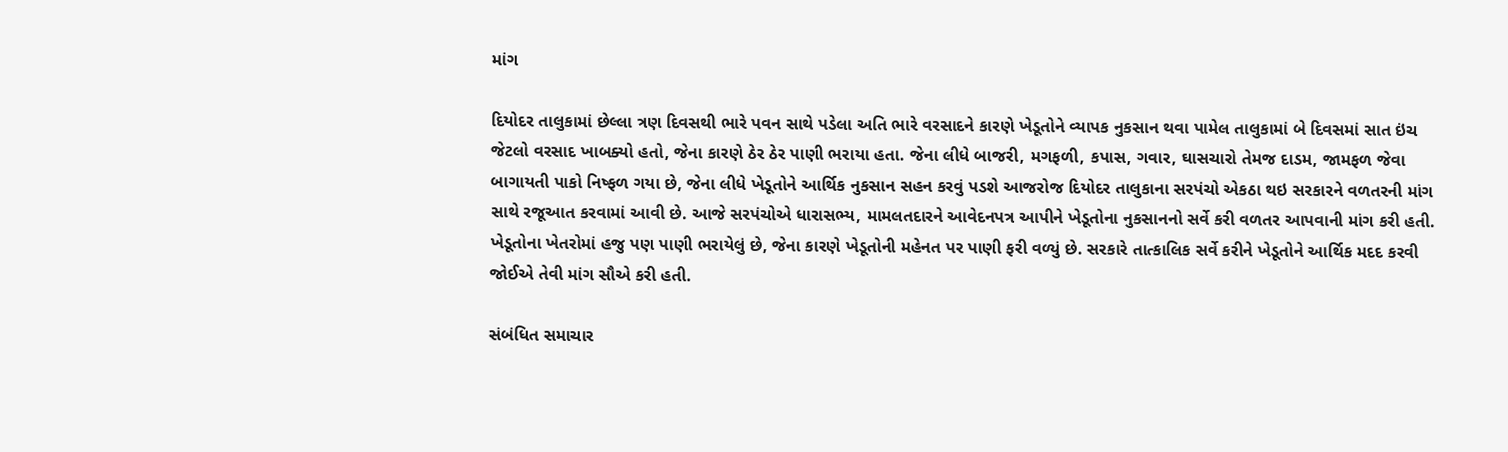માંગ

દિયોદર તાલુકામાં છેલ્લા ત્રણ દિવસથી ભારે પવન સાથે પડેલા અતિ ભારે વરસાદને કારણે ખેડૂતોને વ્યાપક નુકસાન થવા પામેલ તાલુકામાં બે દિવસમાં સાત ઇંચ જેટલો વરસાદ ખાબક્યો હતો, જેના કારણે ઠેર ઠેર પાણી ભરાયા હતા. જેના લીધે બાજરી, મગફળી, કપાસ, ગવાર, ઘાસચારો તેમજ દાડમ, જામફળ જેવા બાગાયતી પાકો નિષ્ફળ ગયા છે, જેના લીધે ખેડૂતોને આર્થિક નુકસાન સહન કરવું પડશે આજરોજ દિયોદર તાલુકાના સરપંચો એકઠા થઇ સરકારને વળતરની માંગ સાથે રજૂઆત કરવામાં આવી છે. આજે સરપંચોએ ધારાસભ્ય, મામલતદારને આવેદનપત્ર આપીને ખેડૂતોના નુકસાનનો સર્વે કરી વળતર આપવાની માંગ કરી હતી. ખેડૂતોના ખેતરોમાં હજુ પણ પાણી ભરાયેલું છે, જેના કારણે ખેડૂતોની મહેનત પર પાણી ફરી વળ્યું છે. સરકારે તાત્કાલિક સર્વે કરીને ખેડૂતોને આર્થિક મદદ કરવી જોઈએ તેવી માંગ સૌએ કરી હતી.

સંબંધિત સમાચાર